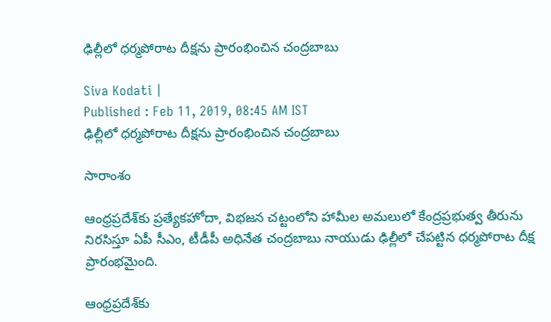ఢిల్లీలో ధర్మపోరాట దీక్షను ప్రారంభించిన చంద్రబాబు

Siva Kodati |
Published : Feb 11, 2019, 08:45 AM IST
ఢిల్లీలో ధర్మపోరాట దీక్షను ప్రారంభించిన చంద్రబాబు

సారాంశం

ఆంధ్రప్రదేశ్‌కు ప్రత్యేకహోదా, విభజన చట్టంలోని హామీల అమలులో కేంద్రప్రభుత్వ తీరును నిరసిస్తూ ఏపీ సీఎం, టీడీపీ అధినేత చంద్రబాబు నాయుడు ఢిల్లీలో చేపట్టిన ధర్మపోరాట దీక్ష ప్రారంభమైంది.

ఆంధ్రప్రదేశ్‌కు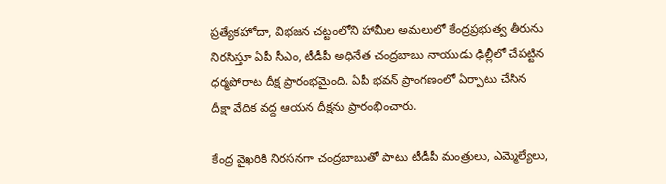ప్రత్యేకహోదా, విభజన చట్టంలోని హామీల అమలులో కేంద్రప్రభుత్వ తీరును నిరసిస్తూ ఏపీ సీఎం, టీడీపీ అధినేత చంద్రబాబు నాయుడు ఢిల్లీలో చేపట్టిన ధర్మపోరాట దీక్ష ప్రారంభమైంది. ఏపీ భవన్‌ ప్రాంగణంలో ఏర్పాటు చేసిన దీక్షా వేదిక వద్ద ఆయన దీక్షను ప్రారంభించారు.

కేంద్ర వైఖరికి నిరసనగా చంద్రబాబుతో పాటు టీడీపీ మంత్రులు, ఎమ్మెల్యేలు,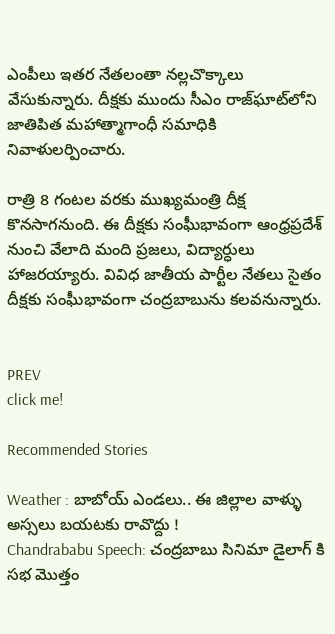ఎంపీలు ఇతర నేతలంతా నల్లచొక్కాలు వేసుకున్నారు. దీక్షకు ముందు సీఎం రాజ్‌ఘాట్‌లోని జాతిపిత మహాత్మాగాంధీ సమాధికి నివాళులర్పించారు.

రాత్రి 8 గంటల వరకు ముఖ్యమంత్రి దీక్ష కొనసాగనుంది. ఈ దీక్షకు సంఘీభావంగా ఆంధ్రప్రదేశ్ నుంచి వేలాది మంది ప్రజలు, విద్యార్ధులు హాజరయ్యారు. వివిధ జాతీయ పార్టీల నేతలు సైతం దీక్షకు సంఘీభావంగా చంద్రబాబును కలవనున్నారు.


PREV
click me!

Recommended Stories

Weather : బాబోయ్ ఎండలు.. ఈ జిల్లాల వాళ్ళు అస్సలు బయటకు రావొద్దు !
Chandrababu Speech: చంద్రబాబు సినిమా డైలాగ్ కి సభ మొత్తం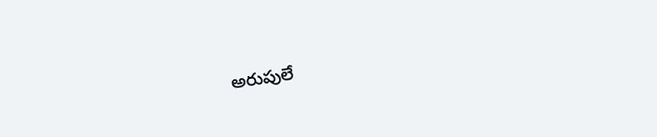అరుపులే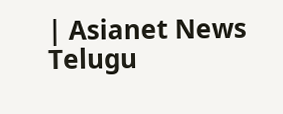| Asianet News Telugu